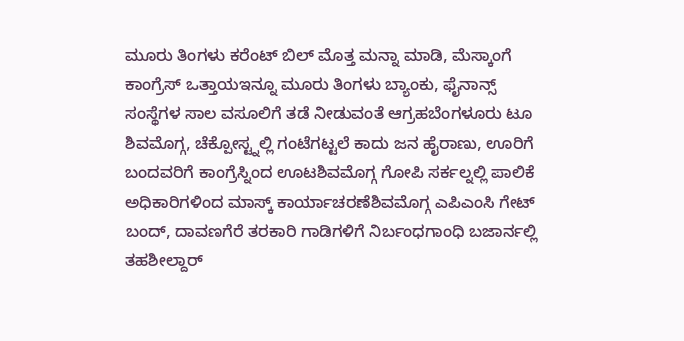ಮೂರು ತಿಂಗಳು ಕರೆಂಟ್ ಬಿಲ್ ಮೊತ್ತ ಮನ್ನಾ ಮಾಡಿ, ಮೆಸ್ಕಾಂಗೆ ಕಾಂಗ್ರೆಸ್ ಒತ್ತಾಯಇನ್ನೂ ಮೂರು ತಿಂಗಳು ಬ್ಯಾಂಕು, ಫೈನಾನ್ಸ್ ಸಂಸ್ಥೆಗಳ ಸಾಲ ವಸೂಲಿಗೆ ತಡೆ ನೀಡುವಂತೆ ಆಗ್ರಹಬೆಂಗಳೂರು ಟೂ ಶಿವಮೊಗ್ಗ, ಚೆಕ್ಪೋಸ್ಟ್ನಲ್ಲಿ ಗಂಟೆಗಟ್ಟಲೆ ಕಾದು ಜನ ಹೈರಾಣು, ಊರಿಗೆ ಬಂದವರಿಗೆ ಕಾಂಗ್ರೆಸ್ನಿಂದ ಊಟಶಿವಮೊಗ್ಗ ಗೋಪಿ ಸರ್ಕಲ್ನಲ್ಲಿ ಪಾಲಿಕೆ ಅಧಿಕಾರಿಗಳಿಂದ ಮಾಸ್ಕ್ ಕಾರ್ಯಾಚರಣೆಶಿವಮೊಗ್ಗ ಎಪಿಎಂಸಿ ಗೇಟ್ ಬಂದ್, ದಾವಣಗೆರೆ ತರಕಾರಿ ಗಾಡಿಗಳಿಗೆ ನಿರ್ಬಂಧಗಾಂಧಿ ಬಜಾರ್ನಲ್ಲಿ ತಹಶೀಲ್ದಾರ್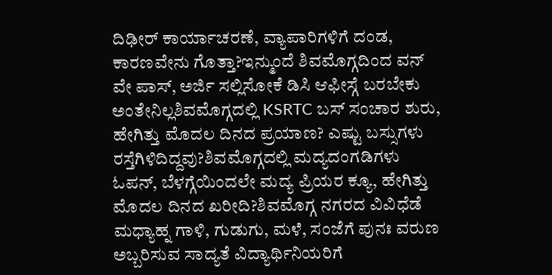ದಿಢೀರ್ ಕಾರ್ಯಾಚರಣೆ, ವ್ಯಾಪಾರಿಗಳಿಗೆ ದಂಡ, ಕಾರಣವೇನು ಗೊತ್ತಾ?ಇನ್ಮುಂದೆ ಶಿವಮೊಗ್ಗದಿಂದ ವನ್ ವೇ ಪಾಸ್, ಅರ್ಜಿ ಸಲ್ಲಿಸೋಕೆ ಡಿಸಿ ಆಫೀಸ್ಗೆ ಬರಬೇಕು ಅಂತೇನಿಲ್ಲಶಿವಮೊಗ್ಗದಲ್ಲಿ KSRTC ಬಸ್ ಸಂಚಾರ ಶುರು, ಹೇಗಿತ್ತು ಮೊದಲ ದಿನದ ಪ್ರಯಾಣ? ಎಷ್ಟು ಬಸ್ಸುಗಳು ರಸ್ತೆಗಿಳಿದಿದ್ದವು?ಶಿವಮೊಗ್ಗದಲ್ಲಿ ಮದ್ಯದಂಗಡಿಗಳು ಓಪನ್, ಬೆಳಗ್ಗೆಯಿಂದಲೇ ಮದ್ಯ ಪ್ರಿಯರ ಕ್ಯೂ, ಹೇಗಿತ್ತು ಮೊದಲ ದಿನದ ಖರೀದಿ?ಶಿವಮೊಗ್ಗ ನಗರದ ವಿವಿಧೆಡೆ ಮಧ್ಯಾಹ್ನ ಗಾಳಿ, ಗುಡುಗು, ಮಳೆ, ಸಂಜೆಗೆ ಪುನಃ ವರುಣ ಅಬ್ಬರಿಸುವ ಸಾದ್ಯತೆ ವಿದ್ಯಾರ್ಥಿನಿಯರಿಗೆ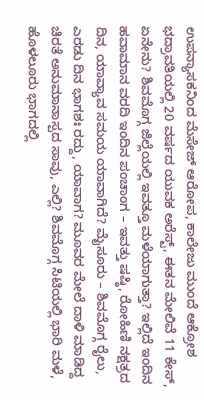ಉಪನ್ಯಾಸಕನಿಂದ ಮೆಸೇಜ್ ಆರೋಪ, ಕಾಲೇಜು ಮುಂದೆ ಆಕ್ರೋಶ ಭದ್ರಾವತಿಯಲ್ಲಿ 20 ವರ್ಷದ ಯುವಕ ಅರೆಸ್ಟ್, ಈತನ ಮೇಲಿವೆ 11 ಕೇಸ್, ಏನೇನು? ಶಿವಮೊಗ್ಗ ಜಿಲ್ಲೆಯಲ್ಲಿ ಇವತ್ತೂ ಮಳೆಯಾಗುತ್ತಾ? ಇಲ್ಲಿದೆ ಇಂದಿನ ಹವಾಮಾನ ವರದಿ ಇಂದಿನ ಪಂಚಾಂಗ – ಇವತ್ತು ಷಷ್ಠಿ, ರೋಹಿಣಿ ನಕ್ಷತ್ರದ ದಿನ, ಯಾವ್ಯಾವ ಸಮಯ ಯಾವಾಗಿದೆ? ಮೈಸೂರು – ಶಿವಮೊಗ್ಗ ರೈಲು, ಎರಡು ದಿನ ಭಾಗಶಃ ರದ್ದು, ಯಾವಾಗ? ಮೂವರ ಮೇಲೆ ದಾಳಿ ಮಾಡಿದ್ದ ಚಿರತೆ ಅನುಮಾನಾಸ್ಪದ ಸಾವು, ಎಲ್ಲಿ? ಶಿವಮೊಗ್ಗ ಸಿಟಿಯಲ್ಲಿ ಭಾರಿ ಮಳೆ, ಹೊಳಲೂರು ಭಾಗದಲ್ಲಿ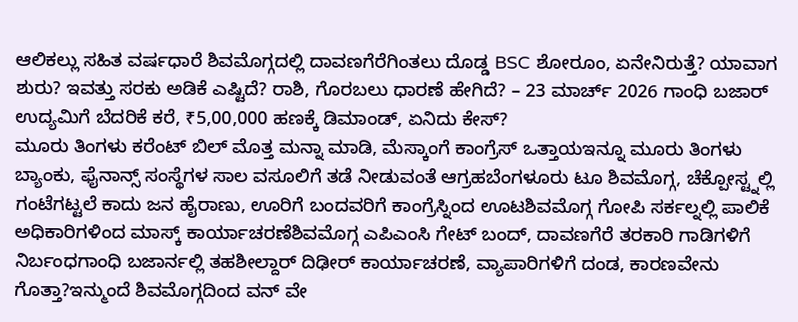ಆಲಿಕಲ್ಲು ಸಹಿತ ವರ್ಷಧಾರೆ ಶಿವಮೊಗ್ಗದಲ್ಲಿ ದಾವಣಗೆರೆಗಿಂತಲು ದೊಡ್ಡ BSC ಶೋರೂಂ, ಏನೇನಿರುತ್ತೆ? ಯಾವಾಗ ಶುರು? ಇವತ್ತು ಸರಕು ಅಡಿಕೆ ಎಷ್ಟಿದೆ? ರಾಶಿ, ಗೊರಬಲು ಧಾರಣೆ ಹೇಗಿದೆ? – 23 ಮಾರ್ಚ್ 2026 ಗಾಂಧಿ ಬಜಾರ್ ಉದ್ಯಮಿಗೆ ಬೆದರಿಕೆ ಕರೆ, ₹5,00,000 ಹಣಕ್ಕೆ ಡಿಮಾಂಡ್, ಏನಿದು ಕೇಸ್?
ಮೂರು ತಿಂಗಳು ಕರೆಂಟ್ ಬಿಲ್ ಮೊತ್ತ ಮನ್ನಾ ಮಾಡಿ, ಮೆಸ್ಕಾಂಗೆ ಕಾಂಗ್ರೆಸ್ ಒತ್ತಾಯಇನ್ನೂ ಮೂರು ತಿಂಗಳು ಬ್ಯಾಂಕು, ಫೈನಾನ್ಸ್ ಸಂಸ್ಥೆಗಳ ಸಾಲ ವಸೂಲಿಗೆ ತಡೆ ನೀಡುವಂತೆ ಆಗ್ರಹಬೆಂಗಳೂರು ಟೂ ಶಿವಮೊಗ್ಗ, ಚೆಕ್ಪೋಸ್ಟ್ನಲ್ಲಿ ಗಂಟೆಗಟ್ಟಲೆ ಕಾದು ಜನ ಹೈರಾಣು, ಊರಿಗೆ ಬಂದವರಿಗೆ ಕಾಂಗ್ರೆಸ್ನಿಂದ ಊಟಶಿವಮೊಗ್ಗ ಗೋಪಿ ಸರ್ಕಲ್ನಲ್ಲಿ ಪಾಲಿಕೆ ಅಧಿಕಾರಿಗಳಿಂದ ಮಾಸ್ಕ್ ಕಾರ್ಯಾಚರಣೆಶಿವಮೊಗ್ಗ ಎಪಿಎಂಸಿ ಗೇಟ್ ಬಂದ್, ದಾವಣಗೆರೆ ತರಕಾರಿ ಗಾಡಿಗಳಿಗೆ ನಿರ್ಬಂಧಗಾಂಧಿ ಬಜಾರ್ನಲ್ಲಿ ತಹಶೀಲ್ದಾರ್ ದಿಢೀರ್ ಕಾರ್ಯಾಚರಣೆ, ವ್ಯಾಪಾರಿಗಳಿಗೆ ದಂಡ, ಕಾರಣವೇನು ಗೊತ್ತಾ?ಇನ್ಮುಂದೆ ಶಿವಮೊಗ್ಗದಿಂದ ವನ್ ವೇ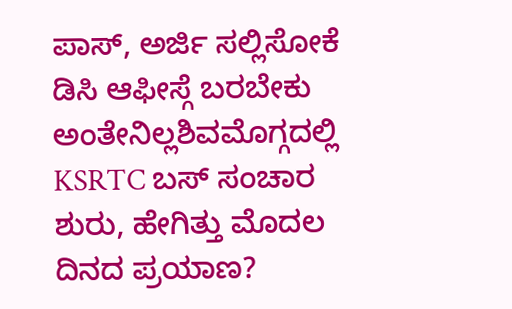ಪಾಸ್, ಅರ್ಜಿ ಸಲ್ಲಿಸೋಕೆ ಡಿಸಿ ಆಫೀಸ್ಗೆ ಬರಬೇಕು ಅಂತೇನಿಲ್ಲಶಿವಮೊಗ್ಗದಲ್ಲಿ KSRTC ಬಸ್ ಸಂಚಾರ ಶುರು, ಹೇಗಿತ್ತು ಮೊದಲ ದಿನದ ಪ್ರಯಾಣ?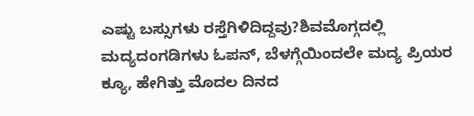ಎಷ್ಟು ಬಸ್ಸುಗಳು ರಸ್ತೆಗಿಳಿದಿದ್ದವು?ಶಿವಮೊಗ್ಗದಲ್ಲಿ ಮದ್ಯದಂಗಡಿಗಳು ಓಪನ್, ಬೆಳಗ್ಗೆಯಿಂದಲೇ ಮದ್ಯ ಪ್ರಿಯರ ಕ್ಯೂ, ಹೇಗಿತ್ತು ಮೊದಲ ದಿನದ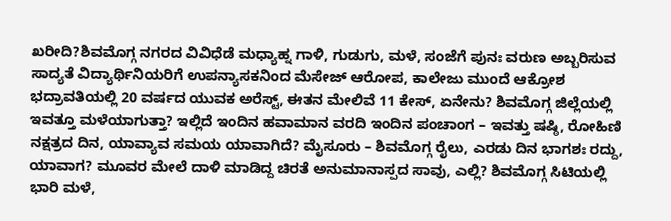ಖರೀದಿ?ಶಿವಮೊಗ್ಗ ನಗರದ ವಿವಿಧೆಡೆ ಮಧ್ಯಾಹ್ನ ಗಾಳಿ, ಗುಡುಗು, ಮಳೆ, ಸಂಜೆಗೆ ಪುನಃ ವರುಣ ಅಬ್ಬರಿಸುವ ಸಾದ್ಯತೆ ವಿದ್ಯಾರ್ಥಿನಿಯರಿಗೆ ಉಪನ್ಯಾಸಕನಿಂದ ಮೆಸೇಜ್ ಆರೋಪ, ಕಾಲೇಜು ಮುಂದೆ ಆಕ್ರೋಶ ಭದ್ರಾವತಿಯಲ್ಲಿ 20 ವರ್ಷದ ಯುವಕ ಅರೆಸ್ಟ್, ಈತನ ಮೇಲಿವೆ 11 ಕೇಸ್, ಏನೇನು? ಶಿವಮೊಗ್ಗ ಜಿಲ್ಲೆಯಲ್ಲಿ ಇವತ್ತೂ ಮಳೆಯಾಗುತ್ತಾ? ಇಲ್ಲಿದೆ ಇಂದಿನ ಹವಾಮಾನ ವರದಿ ಇಂದಿನ ಪಂಚಾಂಗ – ಇವತ್ತು ಷಷ್ಠಿ, ರೋಹಿಣಿ ನಕ್ಷತ್ರದ ದಿನ, ಯಾವ್ಯಾವ ಸಮಯ ಯಾವಾಗಿದೆ? ಮೈಸೂರು – ಶಿವಮೊಗ್ಗ ರೈಲು, ಎರಡು ದಿನ ಭಾಗಶಃ ರದ್ದು, ಯಾವಾಗ? ಮೂವರ ಮೇಲೆ ದಾಳಿ ಮಾಡಿದ್ದ ಚಿರತೆ ಅನುಮಾನಾಸ್ಪದ ಸಾವು, ಎಲ್ಲಿ? ಶಿವಮೊಗ್ಗ ಸಿಟಿಯಲ್ಲಿ ಭಾರಿ ಮಳೆ,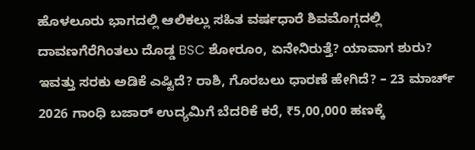ಹೊಳಲೂರು ಭಾಗದಲ್ಲಿ ಆಲಿಕಲ್ಲು ಸಹಿತ ವರ್ಷಧಾರೆ ಶಿವಮೊಗ್ಗದಲ್ಲಿ ದಾವಣಗೆರೆಗಿಂತಲು ದೊಡ್ಡ BSC ಶೋರೂಂ, ಏನೇನಿರುತ್ತೆ? ಯಾವಾಗ ಶುರು? ಇವತ್ತು ಸರಕು ಅಡಿಕೆ ಎಷ್ಟಿದೆ? ರಾಶಿ, ಗೊರಬಲು ಧಾರಣೆ ಹೇಗಿದೆ? – 23 ಮಾರ್ಚ್ 2026 ಗಾಂಧಿ ಬಜಾರ್ ಉದ್ಯಮಿಗೆ ಬೆದರಿಕೆ ಕರೆ, ₹5,00,000 ಹಣಕ್ಕೆ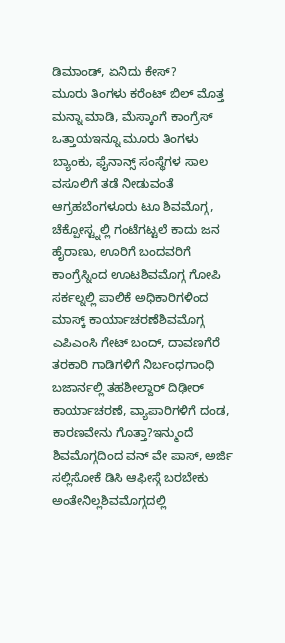ಡಿಮಾಂಡ್, ಏನಿದು ಕೇಸ್?
ಮೂರು ತಿಂಗಳು ಕರೆಂಟ್ ಬಿಲ್ ಮೊತ್ತ ಮನ್ನಾ ಮಾಡಿ, ಮೆಸ್ಕಾಂಗೆ ಕಾಂಗ್ರೆಸ್ ಒತ್ತಾಯಇನ್ನೂ ಮೂರು ತಿಂಗಳು ಬ್ಯಾಂಕು, ಫೈನಾನ್ಸ್ ಸಂಸ್ಥೆಗಳ ಸಾಲ ವಸೂಲಿಗೆ ತಡೆ ನೀಡುವಂತೆ ಆಗ್ರಹಬೆಂಗಳೂರು ಟೂ ಶಿವಮೊಗ್ಗ, ಚೆಕ್ಪೋಸ್ಟ್ನಲ್ಲಿ ಗಂಟೆಗಟ್ಟಲೆ ಕಾದು ಜನ ಹೈರಾಣು, ಊರಿಗೆ ಬಂದವರಿಗೆ ಕಾಂಗ್ರೆಸ್ನಿಂದ ಊಟಶಿವಮೊಗ್ಗ ಗೋಪಿ ಸರ್ಕಲ್ನಲ್ಲಿ ಪಾಲಿಕೆ ಅಧಿಕಾರಿಗಳಿಂದ ಮಾಸ್ಕ್ ಕಾರ್ಯಾಚರಣೆಶಿವಮೊಗ್ಗ ಎಪಿಎಂಸಿ ಗೇಟ್ ಬಂದ್, ದಾವಣಗೆರೆ ತರಕಾರಿ ಗಾಡಿಗಳಿಗೆ ನಿರ್ಬಂಧಗಾಂಧಿ ಬಜಾರ್ನಲ್ಲಿ ತಹಶೀಲ್ದಾರ್ ದಿಢೀರ್ ಕಾರ್ಯಾಚರಣೆ, ವ್ಯಾಪಾರಿಗಳಿಗೆ ದಂಡ, ಕಾರಣವೇನು ಗೊತ್ತಾ?ಇನ್ಮುಂದೆ ಶಿವಮೊಗ್ಗದಿಂದ ವನ್ ವೇ ಪಾಸ್, ಅರ್ಜಿ ಸಲ್ಲಿಸೋಕೆ ಡಿಸಿ ಆಫೀಸ್ಗೆ ಬರಬೇಕು ಅಂತೇನಿಲ್ಲಶಿವಮೊಗ್ಗದಲ್ಲಿ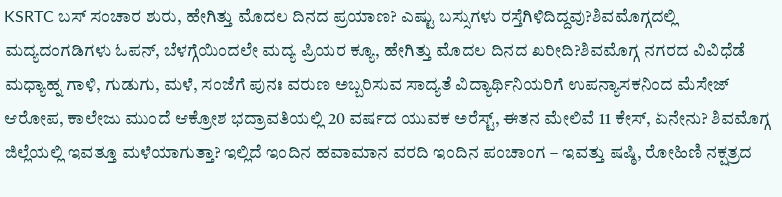KSRTC ಬಸ್ ಸಂಚಾರ ಶುರು, ಹೇಗಿತ್ತು ಮೊದಲ ದಿನದ ಪ್ರಯಾಣ? ಎಷ್ಟು ಬಸ್ಸುಗಳು ರಸ್ತೆಗಿಳಿದಿದ್ದವು?ಶಿವಮೊಗ್ಗದಲ್ಲಿ ಮದ್ಯದಂಗಡಿಗಳು ಓಪನ್, ಬೆಳಗ್ಗೆಯಿಂದಲೇ ಮದ್ಯ ಪ್ರಿಯರ ಕ್ಯೂ, ಹೇಗಿತ್ತು ಮೊದಲ ದಿನದ ಖರೀದಿ?ಶಿವಮೊಗ್ಗ ನಗರದ ವಿವಿಧೆಡೆ ಮಧ್ಯಾಹ್ನ ಗಾಳಿ, ಗುಡುಗು, ಮಳೆ, ಸಂಜೆಗೆ ಪುನಃ ವರುಣ ಅಬ್ಬರಿಸುವ ಸಾದ್ಯತೆ ವಿದ್ಯಾರ್ಥಿನಿಯರಿಗೆ ಉಪನ್ಯಾಸಕನಿಂದ ಮೆಸೇಜ್ ಆರೋಪ, ಕಾಲೇಜು ಮುಂದೆ ಆಕ್ರೋಶ ಭದ್ರಾವತಿಯಲ್ಲಿ 20 ವರ್ಷದ ಯುವಕ ಅರೆಸ್ಟ್, ಈತನ ಮೇಲಿವೆ 11 ಕೇಸ್, ಏನೇನು? ಶಿವಮೊಗ್ಗ ಜಿಲ್ಲೆಯಲ್ಲಿ ಇವತ್ತೂ ಮಳೆಯಾಗುತ್ತಾ? ಇಲ್ಲಿದೆ ಇಂದಿನ ಹವಾಮಾನ ವರದಿ ಇಂದಿನ ಪಂಚಾಂಗ – ಇವತ್ತು ಷಷ್ಠಿ, ರೋಹಿಣಿ ನಕ್ಷತ್ರದ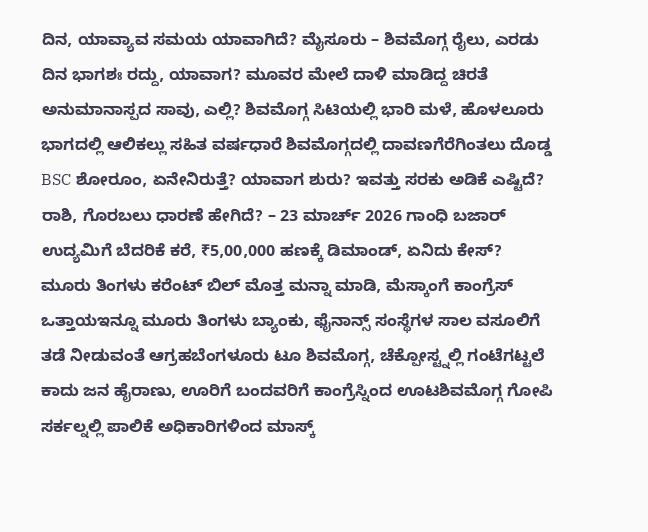ದಿನ, ಯಾವ್ಯಾವ ಸಮಯ ಯಾವಾಗಿದೆ? ಮೈಸೂರು – ಶಿವಮೊಗ್ಗ ರೈಲು, ಎರಡು ದಿನ ಭಾಗಶಃ ರದ್ದು, ಯಾವಾಗ? ಮೂವರ ಮೇಲೆ ದಾಳಿ ಮಾಡಿದ್ದ ಚಿರತೆ ಅನುಮಾನಾಸ್ಪದ ಸಾವು, ಎಲ್ಲಿ? ಶಿವಮೊಗ್ಗ ಸಿಟಿಯಲ್ಲಿ ಭಾರಿ ಮಳೆ, ಹೊಳಲೂರು ಭಾಗದಲ್ಲಿ ಆಲಿಕಲ್ಲು ಸಹಿತ ವರ್ಷಧಾರೆ ಶಿವಮೊಗ್ಗದಲ್ಲಿ ದಾವಣಗೆರೆಗಿಂತಲು ದೊಡ್ಡ BSC ಶೋರೂಂ, ಏನೇನಿರುತ್ತೆ? ಯಾವಾಗ ಶುರು? ಇವತ್ತು ಸರಕು ಅಡಿಕೆ ಎಷ್ಟಿದೆ? ರಾಶಿ, ಗೊರಬಲು ಧಾರಣೆ ಹೇಗಿದೆ? – 23 ಮಾರ್ಚ್ 2026 ಗಾಂಧಿ ಬಜಾರ್ ಉದ್ಯಮಿಗೆ ಬೆದರಿಕೆ ಕರೆ, ₹5,00,000 ಹಣಕ್ಕೆ ಡಿಮಾಂಡ್, ಏನಿದು ಕೇಸ್?
ಮೂರು ತಿಂಗಳು ಕರೆಂಟ್ ಬಿಲ್ ಮೊತ್ತ ಮನ್ನಾ ಮಾಡಿ, ಮೆಸ್ಕಾಂಗೆ ಕಾಂಗ್ರೆಸ್ ಒತ್ತಾಯಇನ್ನೂ ಮೂರು ತಿಂಗಳು ಬ್ಯಾಂಕು, ಫೈನಾನ್ಸ್ ಸಂಸ್ಥೆಗಳ ಸಾಲ ವಸೂಲಿಗೆ ತಡೆ ನೀಡುವಂತೆ ಆಗ್ರಹಬೆಂಗಳೂರು ಟೂ ಶಿವಮೊಗ್ಗ, ಚೆಕ್ಪೋಸ್ಟ್ನಲ್ಲಿ ಗಂಟೆಗಟ್ಟಲೆ ಕಾದು ಜನ ಹೈರಾಣು, ಊರಿಗೆ ಬಂದವರಿಗೆ ಕಾಂಗ್ರೆಸ್ನಿಂದ ಊಟಶಿವಮೊಗ್ಗ ಗೋಪಿ ಸರ್ಕಲ್ನಲ್ಲಿ ಪಾಲಿಕೆ ಅಧಿಕಾರಿಗಳಿಂದ ಮಾಸ್ಕ್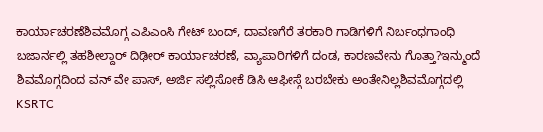ಕಾರ್ಯಾಚರಣೆಶಿವಮೊಗ್ಗ ಎಪಿಎಂಸಿ ಗೇಟ್ ಬಂದ್, ದಾವಣಗೆರೆ ತರಕಾರಿ ಗಾಡಿಗಳಿಗೆ ನಿರ್ಬಂಧಗಾಂಧಿ ಬಜಾರ್ನಲ್ಲಿ ತಹಶೀಲ್ದಾರ್ ದಿಢೀರ್ ಕಾರ್ಯಾಚರಣೆ, ವ್ಯಾಪಾರಿಗಳಿಗೆ ದಂಡ, ಕಾರಣವೇನು ಗೊತ್ತಾ?ಇನ್ಮುಂದೆ ಶಿವಮೊಗ್ಗದಿಂದ ವನ್ ವೇ ಪಾಸ್, ಅರ್ಜಿ ಸಲ್ಲಿಸೋಕೆ ಡಿಸಿ ಆಫೀಸ್ಗೆ ಬರಬೇಕು ಅಂತೇನಿಲ್ಲಶಿವಮೊಗ್ಗದಲ್ಲಿ KSRTC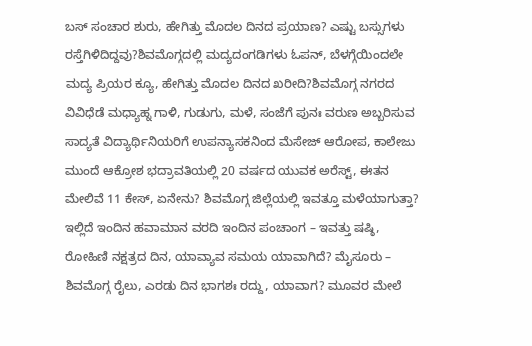ಬಸ್ ಸಂಚಾರ ಶುರು, ಹೇಗಿತ್ತು ಮೊದಲ ದಿನದ ಪ್ರಯಾಣ? ಎಷ್ಟು ಬಸ್ಸುಗಳು ರಸ್ತೆಗಿಳಿದಿದ್ದವು?ಶಿವಮೊಗ್ಗದಲ್ಲಿ ಮದ್ಯದಂಗಡಿಗಳು ಓಪನ್, ಬೆಳಗ್ಗೆಯಿಂದಲೇ ಮದ್ಯ ಪ್ರಿಯರ ಕ್ಯೂ, ಹೇಗಿತ್ತು ಮೊದಲ ದಿನದ ಖರೀದಿ?ಶಿವಮೊಗ್ಗ ನಗರದ ವಿವಿಧೆಡೆ ಮಧ್ಯಾಹ್ನ ಗಾಳಿ, ಗುಡುಗು, ಮಳೆ, ಸಂಜೆಗೆ ಪುನಃ ವರುಣ ಅಬ್ಬರಿಸುವ ಸಾದ್ಯತೆ ವಿದ್ಯಾರ್ಥಿನಿಯರಿಗೆ ಉಪನ್ಯಾಸಕನಿಂದ ಮೆಸೇಜ್ ಆರೋಪ, ಕಾಲೇಜು ಮುಂದೆ ಆಕ್ರೋಶ ಭದ್ರಾವತಿಯಲ್ಲಿ 20 ವರ್ಷದ ಯುವಕ ಅರೆಸ್ಟ್, ಈತನ ಮೇಲಿವೆ 11 ಕೇಸ್, ಏನೇನು? ಶಿವಮೊಗ್ಗ ಜಿಲ್ಲೆಯಲ್ಲಿ ಇವತ್ತೂ ಮಳೆಯಾಗುತ್ತಾ? ಇಲ್ಲಿದೆ ಇಂದಿನ ಹವಾಮಾನ ವರದಿ ಇಂದಿನ ಪಂಚಾಂಗ – ಇವತ್ತು ಷಷ್ಠಿ, ರೋಹಿಣಿ ನಕ್ಷತ್ರದ ದಿನ, ಯಾವ್ಯಾವ ಸಮಯ ಯಾವಾಗಿದೆ? ಮೈಸೂರು – ಶಿವಮೊಗ್ಗ ರೈಲು, ಎರಡು ದಿನ ಭಾಗಶಃ ರದ್ದು, ಯಾವಾಗ? ಮೂವರ ಮೇಲೆ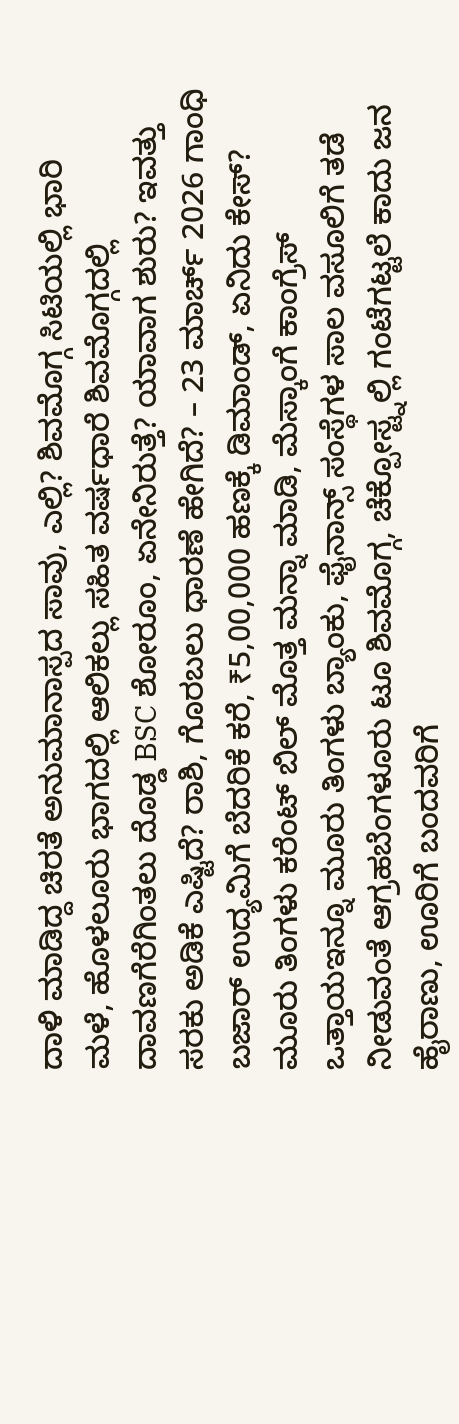ದಾಳಿ ಮಾಡಿದ್ದ ಚಿರತೆ ಅನುಮಾನಾಸ್ಪದ ಸಾವು, ಎಲ್ಲಿ? ಶಿವಮೊಗ್ಗ ಸಿಟಿಯಲ್ಲಿ ಭಾರಿ ಮಳೆ, ಹೊಳಲೂರು ಭಾಗದಲ್ಲಿ ಆಲಿಕಲ್ಲು ಸಹಿತ ವರ್ಷಧಾರೆ ಶಿವಮೊಗ್ಗದಲ್ಲಿ ದಾವಣಗೆರೆಗಿಂತಲು ದೊಡ್ಡ BSC ಶೋರೂಂ, ಏನೇನಿರುತ್ತೆ? ಯಾವಾಗ ಶುರು? ಇವತ್ತು ಸರಕು ಅಡಿಕೆ ಎಷ್ಟಿದೆ? ರಾಶಿ, ಗೊರಬಲು ಧಾರಣೆ ಹೇಗಿದೆ? – 23 ಮಾರ್ಚ್ 2026 ಗಾಂಧಿ ಬಜಾರ್ ಉದ್ಯಮಿಗೆ ಬೆದರಿಕೆ ಕರೆ, ₹5,00,000 ಹಣಕ್ಕೆ ಡಿಮಾಂಡ್, ಏನಿದು ಕೇಸ್?
ಮೂರು ತಿಂಗಳು ಕರೆಂಟ್ ಬಿಲ್ ಮೊತ್ತ ಮನ್ನಾ ಮಾಡಿ, ಮೆಸ್ಕಾಂಗೆ ಕಾಂಗ್ರೆಸ್ ಒತ್ತಾಯಇನ್ನೂ ಮೂರು ತಿಂಗಳು ಬ್ಯಾಂಕು, ಫೈನಾನ್ಸ್ ಸಂಸ್ಥೆಗಳ ಸಾಲ ವಸೂಲಿಗೆ ತಡೆ ನೀಡುವಂತೆ ಆಗ್ರಹಬೆಂಗಳೂರು ಟೂ ಶಿವಮೊಗ್ಗ, ಚೆಕ್ಪೋಸ್ಟ್ನಲ್ಲಿ ಗಂಟೆಗಟ್ಟಲೆ ಕಾದು ಜನ ಹೈರಾಣು, ಊರಿಗೆ ಬಂದವರಿಗೆ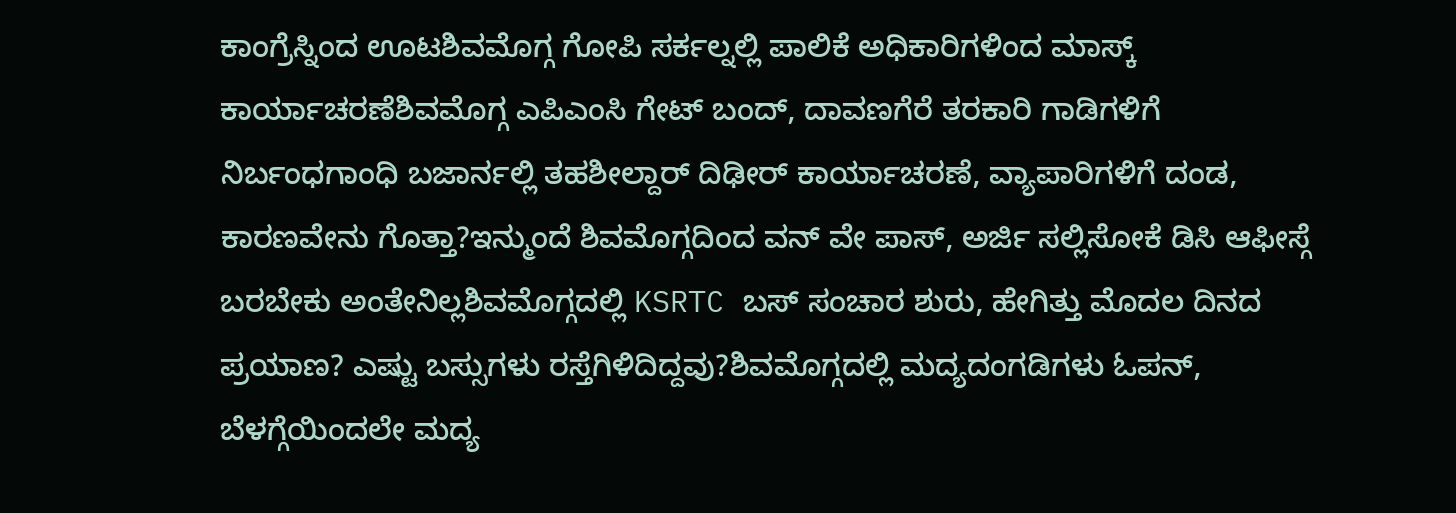ಕಾಂಗ್ರೆಸ್ನಿಂದ ಊಟಶಿವಮೊಗ್ಗ ಗೋಪಿ ಸರ್ಕಲ್ನಲ್ಲಿ ಪಾಲಿಕೆ ಅಧಿಕಾರಿಗಳಿಂದ ಮಾಸ್ಕ್ ಕಾರ್ಯಾಚರಣೆಶಿವಮೊಗ್ಗ ಎಪಿಎಂಸಿ ಗೇಟ್ ಬಂದ್, ದಾವಣಗೆರೆ ತರಕಾರಿ ಗಾಡಿಗಳಿಗೆ ನಿರ್ಬಂಧಗಾಂಧಿ ಬಜಾರ್ನಲ್ಲಿ ತಹಶೀಲ್ದಾರ್ ದಿಢೀರ್ ಕಾರ್ಯಾಚರಣೆ, ವ್ಯಾಪಾರಿಗಳಿಗೆ ದಂಡ, ಕಾರಣವೇನು ಗೊತ್ತಾ?ಇನ್ಮುಂದೆ ಶಿವಮೊಗ್ಗದಿಂದ ವನ್ ವೇ ಪಾಸ್, ಅರ್ಜಿ ಸಲ್ಲಿಸೋಕೆ ಡಿಸಿ ಆಫೀಸ್ಗೆ ಬರಬೇಕು ಅಂತೇನಿಲ್ಲಶಿವಮೊಗ್ಗದಲ್ಲಿ KSRTC ಬಸ್ ಸಂಚಾರ ಶುರು, ಹೇಗಿತ್ತು ಮೊದಲ ದಿನದ ಪ್ರಯಾಣ? ಎಷ್ಟು ಬಸ್ಸುಗಳು ರಸ್ತೆಗಿಳಿದಿದ್ದವು?ಶಿವಮೊಗ್ಗದಲ್ಲಿ ಮದ್ಯದಂಗಡಿಗಳು ಓಪನ್, ಬೆಳಗ್ಗೆಯಿಂದಲೇ ಮದ್ಯ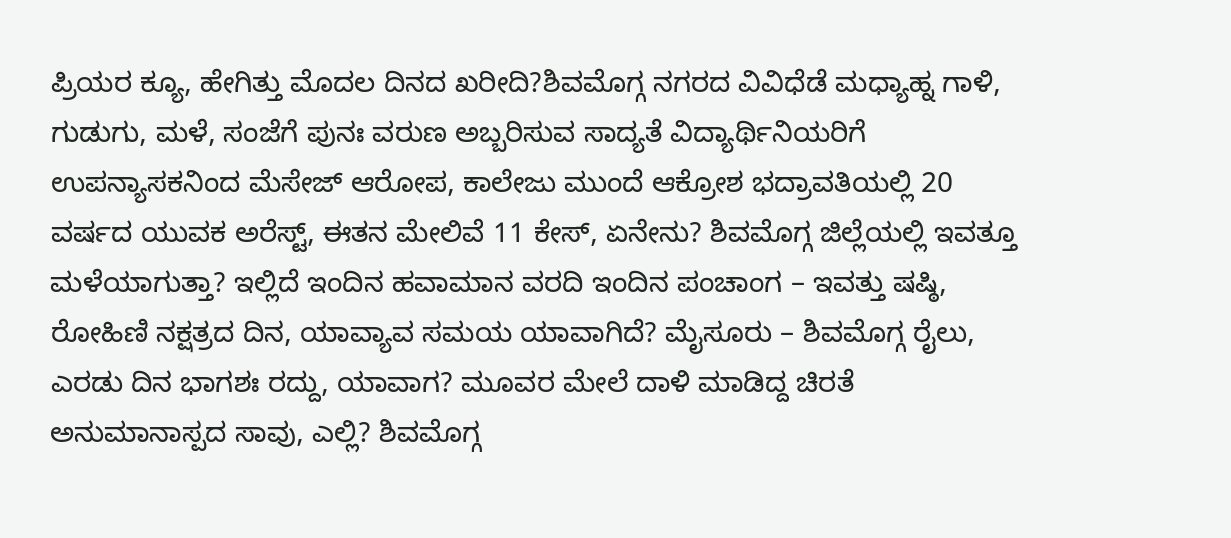ಪ್ರಿಯರ ಕ್ಯೂ, ಹೇಗಿತ್ತು ಮೊದಲ ದಿನದ ಖರೀದಿ?ಶಿವಮೊಗ್ಗ ನಗರದ ವಿವಿಧೆಡೆ ಮಧ್ಯಾಹ್ನ ಗಾಳಿ, ಗುಡುಗು, ಮಳೆ, ಸಂಜೆಗೆ ಪುನಃ ವರುಣ ಅಬ್ಬರಿಸುವ ಸಾದ್ಯತೆ ವಿದ್ಯಾರ್ಥಿನಿಯರಿಗೆ ಉಪನ್ಯಾಸಕನಿಂದ ಮೆಸೇಜ್ ಆರೋಪ, ಕಾಲೇಜು ಮುಂದೆ ಆಕ್ರೋಶ ಭದ್ರಾವತಿಯಲ್ಲಿ 20 ವರ್ಷದ ಯುವಕ ಅರೆಸ್ಟ್, ಈತನ ಮೇಲಿವೆ 11 ಕೇಸ್, ಏನೇನು? ಶಿವಮೊಗ್ಗ ಜಿಲ್ಲೆಯಲ್ಲಿ ಇವತ್ತೂ ಮಳೆಯಾಗುತ್ತಾ? ಇಲ್ಲಿದೆ ಇಂದಿನ ಹವಾಮಾನ ವರದಿ ಇಂದಿನ ಪಂಚಾಂಗ – ಇವತ್ತು ಷಷ್ಠಿ, ರೋಹಿಣಿ ನಕ್ಷತ್ರದ ದಿನ, ಯಾವ್ಯಾವ ಸಮಯ ಯಾವಾಗಿದೆ? ಮೈಸೂರು – ಶಿವಮೊಗ್ಗ ರೈಲು, ಎರಡು ದಿನ ಭಾಗಶಃ ರದ್ದು, ಯಾವಾಗ? ಮೂವರ ಮೇಲೆ ದಾಳಿ ಮಾಡಿದ್ದ ಚಿರತೆ ಅನುಮಾನಾಸ್ಪದ ಸಾವು, ಎಲ್ಲಿ? ಶಿವಮೊಗ್ಗ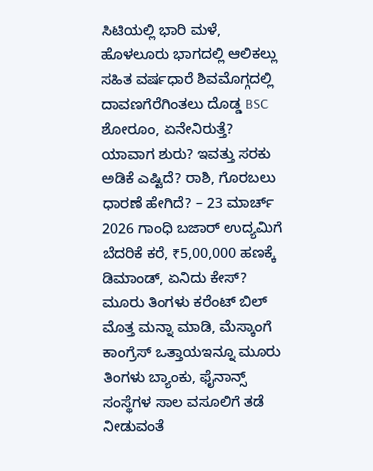ಸಿಟಿಯಲ್ಲಿ ಭಾರಿ ಮಳೆ, ಹೊಳಲೂರು ಭಾಗದಲ್ಲಿ ಆಲಿಕಲ್ಲು ಸಹಿತ ವರ್ಷಧಾರೆ ಶಿವಮೊಗ್ಗದಲ್ಲಿ ದಾವಣಗೆರೆಗಿಂತಲು ದೊಡ್ಡ BSC ಶೋರೂಂ, ಏನೇನಿರುತ್ತೆ? ಯಾವಾಗ ಶುರು? ಇವತ್ತು ಸರಕು ಅಡಿಕೆ ಎಷ್ಟಿದೆ? ರಾಶಿ, ಗೊರಬಲು ಧಾರಣೆ ಹೇಗಿದೆ? – 23 ಮಾರ್ಚ್ 2026 ಗಾಂಧಿ ಬಜಾರ್ ಉದ್ಯಮಿಗೆ ಬೆದರಿಕೆ ಕರೆ, ₹5,00,000 ಹಣಕ್ಕೆ ಡಿಮಾಂಡ್, ಏನಿದು ಕೇಸ್?
ಮೂರು ತಿಂಗಳು ಕರೆಂಟ್ ಬಿಲ್ ಮೊತ್ತ ಮನ್ನಾ ಮಾಡಿ, ಮೆಸ್ಕಾಂಗೆ ಕಾಂಗ್ರೆಸ್ ಒತ್ತಾಯಇನ್ನೂ ಮೂರು ತಿಂಗಳು ಬ್ಯಾಂಕು, ಫೈನಾನ್ಸ್ ಸಂಸ್ಥೆಗಳ ಸಾಲ ವಸೂಲಿಗೆ ತಡೆ ನೀಡುವಂತೆ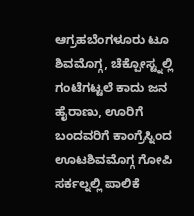ಆಗ್ರಹಬೆಂಗಳೂರು ಟೂ ಶಿವಮೊಗ್ಗ, ಚೆಕ್ಪೋಸ್ಟ್ನಲ್ಲಿ ಗಂಟೆಗಟ್ಟಲೆ ಕಾದು ಜನ ಹೈರಾಣು, ಊರಿಗೆ ಬಂದವರಿಗೆ ಕಾಂಗ್ರೆಸ್ನಿಂದ ಊಟಶಿವಮೊಗ್ಗ ಗೋಪಿ ಸರ್ಕಲ್ನಲ್ಲಿ ಪಾಲಿಕೆ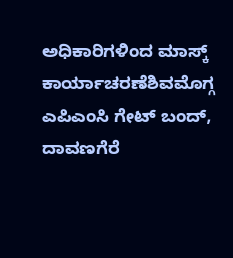ಅಧಿಕಾರಿಗಳಿಂದ ಮಾಸ್ಕ್ ಕಾರ್ಯಾಚರಣೆಶಿವಮೊಗ್ಗ ಎಪಿಎಂಸಿ ಗೇಟ್ ಬಂದ್, ದಾವಣಗೆರೆ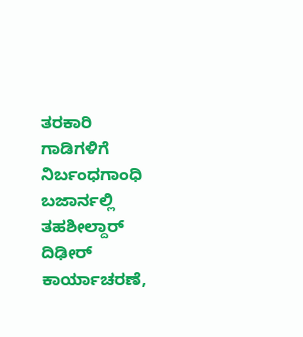ತರಕಾರಿ ಗಾಡಿಗಳಿಗೆ ನಿರ್ಬಂಧಗಾಂಧಿ ಬಜಾರ್ನಲ್ಲಿ ತಹಶೀಲ್ದಾರ್ ದಿಢೀರ್ ಕಾರ್ಯಾಚರಣೆ,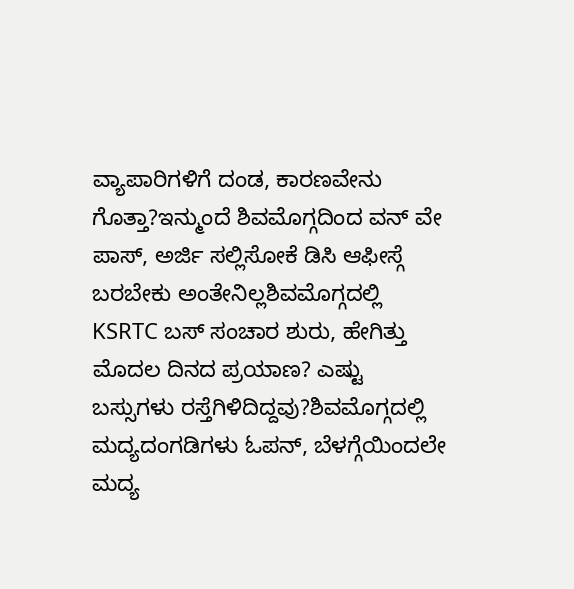ವ್ಯಾಪಾರಿಗಳಿಗೆ ದಂಡ, ಕಾರಣವೇನು ಗೊತ್ತಾ?ಇನ್ಮುಂದೆ ಶಿವಮೊಗ್ಗದಿಂದ ವನ್ ವೇ ಪಾಸ್, ಅರ್ಜಿ ಸಲ್ಲಿಸೋಕೆ ಡಿಸಿ ಆಫೀಸ್ಗೆ ಬರಬೇಕು ಅಂತೇನಿಲ್ಲಶಿವಮೊಗ್ಗದಲ್ಲಿ KSRTC ಬಸ್ ಸಂಚಾರ ಶುರು, ಹೇಗಿತ್ತು ಮೊದಲ ದಿನದ ಪ್ರಯಾಣ? ಎಷ್ಟು ಬಸ್ಸುಗಳು ರಸ್ತೆಗಿಳಿದಿದ್ದವು?ಶಿವಮೊಗ್ಗದಲ್ಲಿ ಮದ್ಯದಂಗಡಿಗಳು ಓಪನ್, ಬೆಳಗ್ಗೆಯಿಂದಲೇ ಮದ್ಯ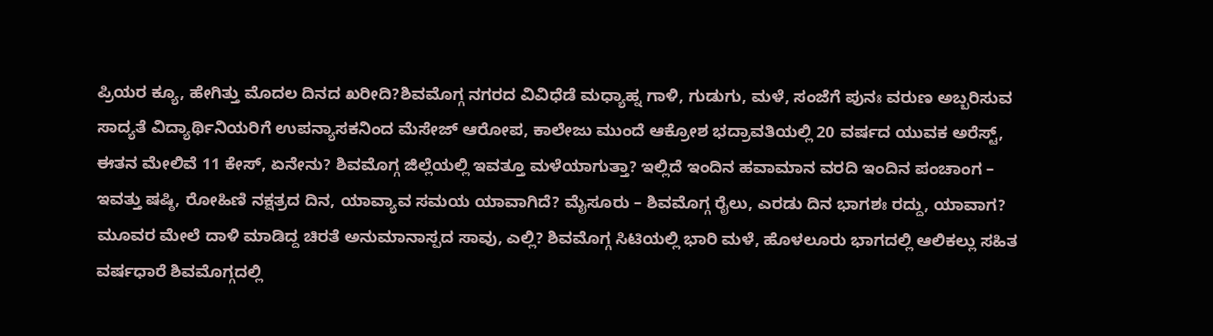ಪ್ರಿಯರ ಕ್ಯೂ, ಹೇಗಿತ್ತು ಮೊದಲ ದಿನದ ಖರೀದಿ?ಶಿವಮೊಗ್ಗ ನಗರದ ವಿವಿಧೆಡೆ ಮಧ್ಯಾಹ್ನ ಗಾಳಿ, ಗುಡುಗು, ಮಳೆ, ಸಂಜೆಗೆ ಪುನಃ ವರುಣ ಅಬ್ಬರಿಸುವ ಸಾದ್ಯತೆ ವಿದ್ಯಾರ್ಥಿನಿಯರಿಗೆ ಉಪನ್ಯಾಸಕನಿಂದ ಮೆಸೇಜ್ ಆರೋಪ, ಕಾಲೇಜು ಮುಂದೆ ಆಕ್ರೋಶ ಭದ್ರಾವತಿಯಲ್ಲಿ 20 ವರ್ಷದ ಯುವಕ ಅರೆಸ್ಟ್, ಈತನ ಮೇಲಿವೆ 11 ಕೇಸ್, ಏನೇನು? ಶಿವಮೊಗ್ಗ ಜಿಲ್ಲೆಯಲ್ಲಿ ಇವತ್ತೂ ಮಳೆಯಾಗುತ್ತಾ? ಇಲ್ಲಿದೆ ಇಂದಿನ ಹವಾಮಾನ ವರದಿ ಇಂದಿನ ಪಂಚಾಂಗ – ಇವತ್ತು ಷಷ್ಠಿ, ರೋಹಿಣಿ ನಕ್ಷತ್ರದ ದಿನ, ಯಾವ್ಯಾವ ಸಮಯ ಯಾವಾಗಿದೆ? ಮೈಸೂರು – ಶಿವಮೊಗ್ಗ ರೈಲು, ಎರಡು ದಿನ ಭಾಗಶಃ ರದ್ದು, ಯಾವಾಗ? ಮೂವರ ಮೇಲೆ ದಾಳಿ ಮಾಡಿದ್ದ ಚಿರತೆ ಅನುಮಾನಾಸ್ಪದ ಸಾವು, ಎಲ್ಲಿ? ಶಿವಮೊಗ್ಗ ಸಿಟಿಯಲ್ಲಿ ಭಾರಿ ಮಳೆ, ಹೊಳಲೂರು ಭಾಗದಲ್ಲಿ ಆಲಿಕಲ್ಲು ಸಹಿತ ವರ್ಷಧಾರೆ ಶಿವಮೊಗ್ಗದಲ್ಲಿ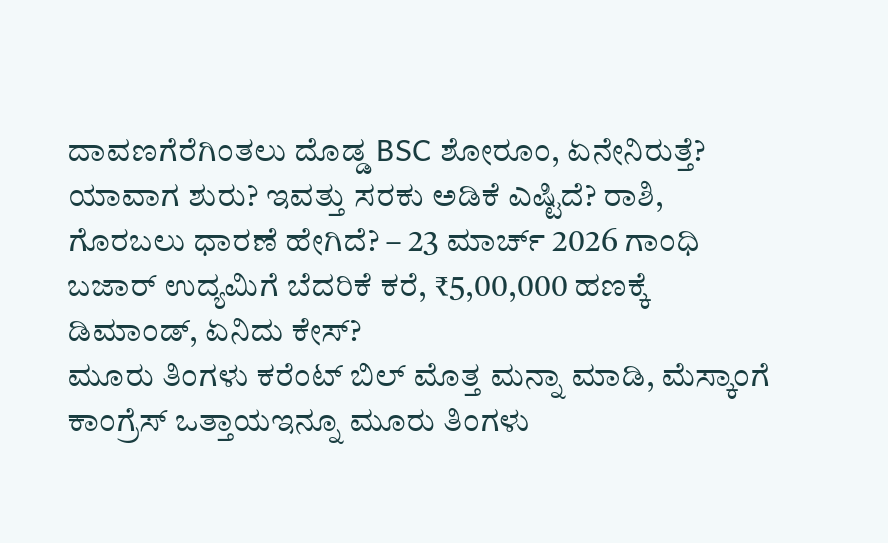ದಾವಣಗೆರೆಗಿಂತಲು ದೊಡ್ಡ BSC ಶೋರೂಂ, ಏನೇನಿರುತ್ತೆ? ಯಾವಾಗ ಶುರು? ಇವತ್ತು ಸರಕು ಅಡಿಕೆ ಎಷ್ಟಿದೆ? ರಾಶಿ, ಗೊರಬಲು ಧಾರಣೆ ಹೇಗಿದೆ? – 23 ಮಾರ್ಚ್ 2026 ಗಾಂಧಿ ಬಜಾರ್ ಉದ್ಯಮಿಗೆ ಬೆದರಿಕೆ ಕರೆ, ₹5,00,000 ಹಣಕ್ಕೆ ಡಿಮಾಂಡ್, ಏನಿದು ಕೇಸ್?
ಮೂರು ತಿಂಗಳು ಕರೆಂಟ್ ಬಿಲ್ ಮೊತ್ತ ಮನ್ನಾ ಮಾಡಿ, ಮೆಸ್ಕಾಂಗೆ ಕಾಂಗ್ರೆಸ್ ಒತ್ತಾಯಇನ್ನೂ ಮೂರು ತಿಂಗಳು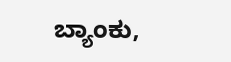ಬ್ಯಾಂಕು,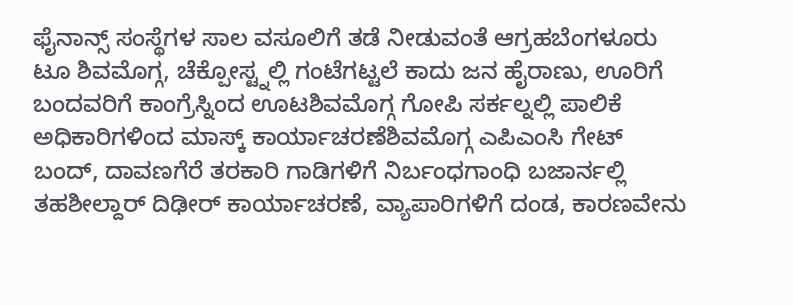ಫೈನಾನ್ಸ್ ಸಂಸ್ಥೆಗಳ ಸಾಲ ವಸೂಲಿಗೆ ತಡೆ ನೀಡುವಂತೆ ಆಗ್ರಹಬೆಂಗಳೂರು ಟೂ ಶಿವಮೊಗ್ಗ, ಚೆಕ್ಪೋಸ್ಟ್ನಲ್ಲಿ ಗಂಟೆಗಟ್ಟಲೆ ಕಾದು ಜನ ಹೈರಾಣು, ಊರಿಗೆ ಬಂದವರಿಗೆ ಕಾಂಗ್ರೆಸ್ನಿಂದ ಊಟಶಿವಮೊಗ್ಗ ಗೋಪಿ ಸರ್ಕಲ್ನಲ್ಲಿ ಪಾಲಿಕೆ ಅಧಿಕಾರಿಗಳಿಂದ ಮಾಸ್ಕ್ ಕಾರ್ಯಾಚರಣೆಶಿವಮೊಗ್ಗ ಎಪಿಎಂಸಿ ಗೇಟ್ ಬಂದ್, ದಾವಣಗೆರೆ ತರಕಾರಿ ಗಾಡಿಗಳಿಗೆ ನಿರ್ಬಂಧಗಾಂಧಿ ಬಜಾರ್ನಲ್ಲಿ ತಹಶೀಲ್ದಾರ್ ದಿಢೀರ್ ಕಾರ್ಯಾಚರಣೆ, ವ್ಯಾಪಾರಿಗಳಿಗೆ ದಂಡ, ಕಾರಣವೇನು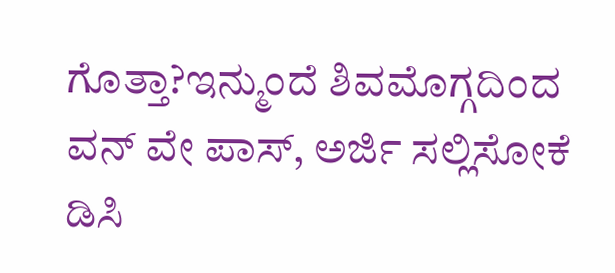ಗೊತ್ತಾ?ಇನ್ಮುಂದೆ ಶಿವಮೊಗ್ಗದಿಂದ ವನ್ ವೇ ಪಾಸ್, ಅರ್ಜಿ ಸಲ್ಲಿಸೋಕೆ ಡಿಸಿ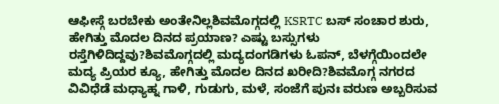ಆಫೀಸ್ಗೆ ಬರಬೇಕು ಅಂತೇನಿಲ್ಲಶಿವಮೊಗ್ಗದಲ್ಲಿ KSRTC ಬಸ್ ಸಂಚಾರ ಶುರು, ಹೇಗಿತ್ತು ಮೊದಲ ದಿನದ ಪ್ರಯಾಣ? ಎಷ್ಟು ಬಸ್ಸುಗಳು ರಸ್ತೆಗಿಳಿದಿದ್ದವು?ಶಿವಮೊಗ್ಗದಲ್ಲಿ ಮದ್ಯದಂಗಡಿಗಳು ಓಪನ್, ಬೆಳಗ್ಗೆಯಿಂದಲೇ ಮದ್ಯ ಪ್ರಿಯರ ಕ್ಯೂ, ಹೇಗಿತ್ತು ಮೊದಲ ದಿನದ ಖರೀದಿ?ಶಿವಮೊಗ್ಗ ನಗರದ ವಿವಿಧೆಡೆ ಮಧ್ಯಾಹ್ನ ಗಾಳಿ, ಗುಡುಗು, ಮಳೆ, ಸಂಜೆಗೆ ಪುನಃ ವರುಣ ಅಬ್ಬರಿಸುವ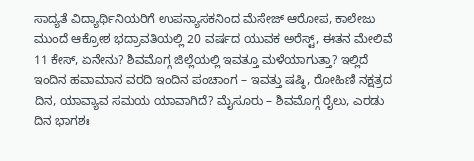ಸಾದ್ಯತೆ ವಿದ್ಯಾರ್ಥಿನಿಯರಿಗೆ ಉಪನ್ಯಾಸಕನಿಂದ ಮೆಸೇಜ್ ಆರೋಪ, ಕಾಲೇಜು ಮುಂದೆ ಆಕ್ರೋಶ ಭದ್ರಾವತಿಯಲ್ಲಿ 20 ವರ್ಷದ ಯುವಕ ಅರೆಸ್ಟ್, ಈತನ ಮೇಲಿವೆ 11 ಕೇಸ್, ಏನೇನು? ಶಿವಮೊಗ್ಗ ಜಿಲ್ಲೆಯಲ್ಲಿ ಇವತ್ತೂ ಮಳೆಯಾಗುತ್ತಾ? ಇಲ್ಲಿದೆ ಇಂದಿನ ಹವಾಮಾನ ವರದಿ ಇಂದಿನ ಪಂಚಾಂಗ – ಇವತ್ತು ಷಷ್ಠಿ, ರೋಹಿಣಿ ನಕ್ಷತ್ರದ ದಿನ, ಯಾವ್ಯಾವ ಸಮಯ ಯಾವಾಗಿದೆ? ಮೈಸೂರು – ಶಿವಮೊಗ್ಗ ರೈಲು, ಎರಡು ದಿನ ಭಾಗಶಃ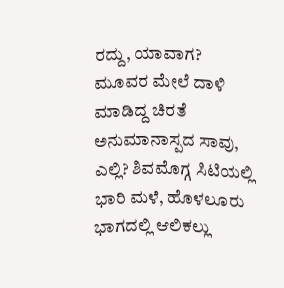ರದ್ದು, ಯಾವಾಗ? ಮೂವರ ಮೇಲೆ ದಾಳಿ ಮಾಡಿದ್ದ ಚಿರತೆ ಅನುಮಾನಾಸ್ಪದ ಸಾವು, ಎಲ್ಲಿ? ಶಿವಮೊಗ್ಗ ಸಿಟಿಯಲ್ಲಿ ಭಾರಿ ಮಳೆ, ಹೊಳಲೂರು ಭಾಗದಲ್ಲಿ ಆಲಿಕಲ್ಲು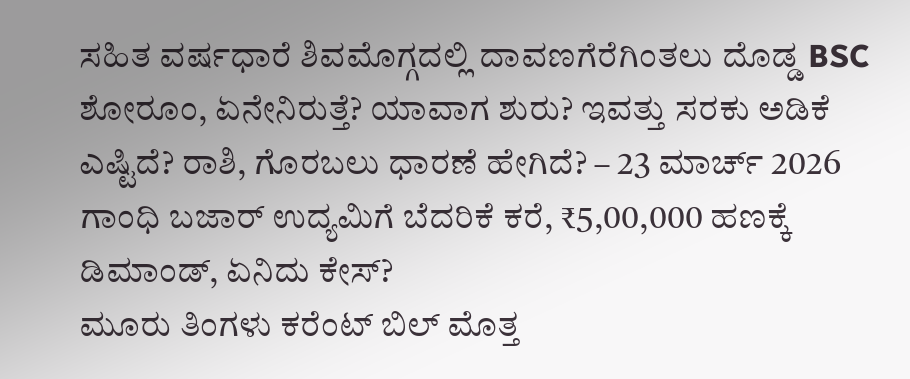ಸಹಿತ ವರ್ಷಧಾರೆ ಶಿವಮೊಗ್ಗದಲ್ಲಿ ದಾವಣಗೆರೆಗಿಂತಲು ದೊಡ್ಡ BSC ಶೋರೂಂ, ಏನೇನಿರುತ್ತೆ? ಯಾವಾಗ ಶುರು? ಇವತ್ತು ಸರಕು ಅಡಿಕೆ ಎಷ್ಟಿದೆ? ರಾಶಿ, ಗೊರಬಲು ಧಾರಣೆ ಹೇಗಿದೆ? – 23 ಮಾರ್ಚ್ 2026 ಗಾಂಧಿ ಬಜಾರ್ ಉದ್ಯಮಿಗೆ ಬೆದರಿಕೆ ಕರೆ, ₹5,00,000 ಹಣಕ್ಕೆ ಡಿಮಾಂಡ್, ಏನಿದು ಕೇಸ್?
ಮೂರು ತಿಂಗಳು ಕರೆಂಟ್ ಬಿಲ್ ಮೊತ್ತ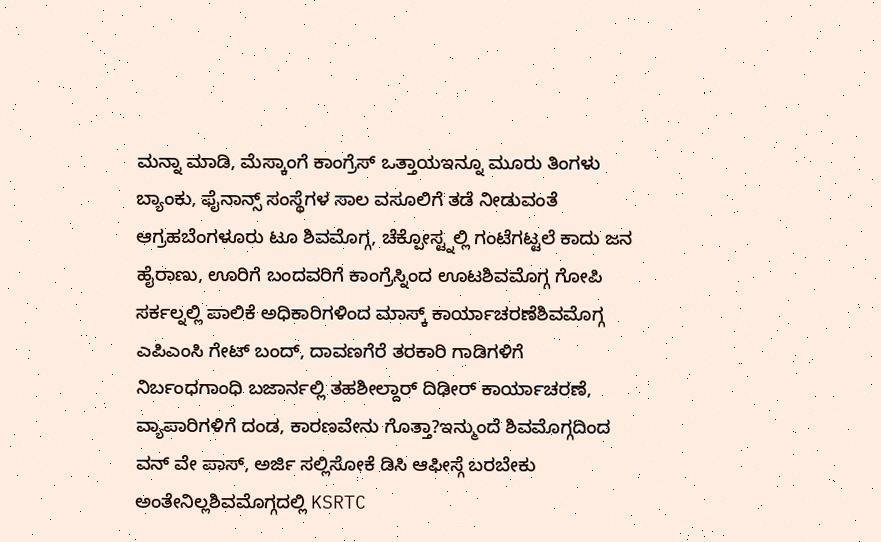ಮನ್ನಾ ಮಾಡಿ, ಮೆಸ್ಕಾಂಗೆ ಕಾಂಗ್ರೆಸ್ ಒತ್ತಾಯಇನ್ನೂ ಮೂರು ತಿಂಗಳು ಬ್ಯಾಂಕು, ಫೈನಾನ್ಸ್ ಸಂಸ್ಥೆಗಳ ಸಾಲ ವಸೂಲಿಗೆ ತಡೆ ನೀಡುವಂತೆ ಆಗ್ರಹಬೆಂಗಳೂರು ಟೂ ಶಿವಮೊಗ್ಗ, ಚೆಕ್ಪೋಸ್ಟ್ನಲ್ಲಿ ಗಂಟೆಗಟ್ಟಲೆ ಕಾದು ಜನ ಹೈರಾಣು, ಊರಿಗೆ ಬಂದವರಿಗೆ ಕಾಂಗ್ರೆಸ್ನಿಂದ ಊಟಶಿವಮೊಗ್ಗ ಗೋಪಿ ಸರ್ಕಲ್ನಲ್ಲಿ ಪಾಲಿಕೆ ಅಧಿಕಾರಿಗಳಿಂದ ಮಾಸ್ಕ್ ಕಾರ್ಯಾಚರಣೆಶಿವಮೊಗ್ಗ ಎಪಿಎಂಸಿ ಗೇಟ್ ಬಂದ್, ದಾವಣಗೆರೆ ತರಕಾರಿ ಗಾಡಿಗಳಿಗೆ ನಿರ್ಬಂಧಗಾಂಧಿ ಬಜಾರ್ನಲ್ಲಿ ತಹಶೀಲ್ದಾರ್ ದಿಢೀರ್ ಕಾರ್ಯಾಚರಣೆ, ವ್ಯಾಪಾರಿಗಳಿಗೆ ದಂಡ, ಕಾರಣವೇನು ಗೊತ್ತಾ?ಇನ್ಮುಂದೆ ಶಿವಮೊಗ್ಗದಿಂದ ವನ್ ವೇ ಪಾಸ್, ಅರ್ಜಿ ಸಲ್ಲಿಸೋಕೆ ಡಿಸಿ ಆಫೀಸ್ಗೆ ಬರಬೇಕು ಅಂತೇನಿಲ್ಲಶಿವಮೊಗ್ಗದಲ್ಲಿ KSRTC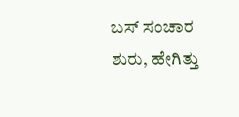ಬಸ್ ಸಂಚಾರ ಶುರು, ಹೇಗಿತ್ತು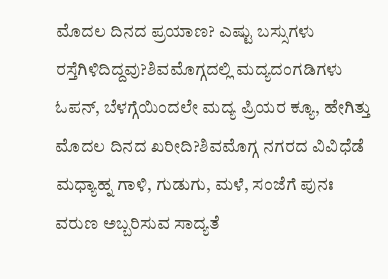ಮೊದಲ ದಿನದ ಪ್ರಯಾಣ? ಎಷ್ಟು ಬಸ್ಸುಗಳು ರಸ್ತೆಗಿಳಿದಿದ್ದವು?ಶಿವಮೊಗ್ಗದಲ್ಲಿ ಮದ್ಯದಂಗಡಿಗಳು ಓಪನ್, ಬೆಳಗ್ಗೆಯಿಂದಲೇ ಮದ್ಯ ಪ್ರಿಯರ ಕ್ಯೂ, ಹೇಗಿತ್ತು ಮೊದಲ ದಿನದ ಖರೀದಿ?ಶಿವಮೊಗ್ಗ ನಗರದ ವಿವಿಧೆಡೆ ಮಧ್ಯಾಹ್ನ ಗಾಳಿ, ಗುಡುಗು, ಮಳೆ, ಸಂಜೆಗೆ ಪುನಃ ವರುಣ ಅಬ್ಬರಿಸುವ ಸಾದ್ಯತೆ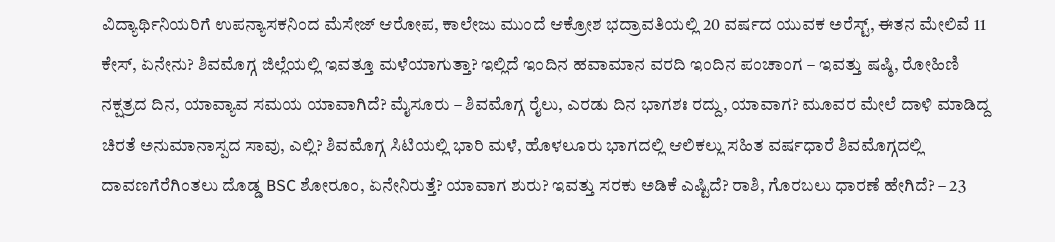ವಿದ್ಯಾರ್ಥಿನಿಯರಿಗೆ ಉಪನ್ಯಾಸಕನಿಂದ ಮೆಸೇಜ್ ಆರೋಪ, ಕಾಲೇಜು ಮುಂದೆ ಆಕ್ರೋಶ ಭದ್ರಾವತಿಯಲ್ಲಿ 20 ವರ್ಷದ ಯುವಕ ಅರೆಸ್ಟ್, ಈತನ ಮೇಲಿವೆ 11 ಕೇಸ್, ಏನೇನು? ಶಿವಮೊಗ್ಗ ಜಿಲ್ಲೆಯಲ್ಲಿ ಇವತ್ತೂ ಮಳೆಯಾಗುತ್ತಾ? ಇಲ್ಲಿದೆ ಇಂದಿನ ಹವಾಮಾನ ವರದಿ ಇಂದಿನ ಪಂಚಾಂಗ – ಇವತ್ತು ಷಷ್ಠಿ, ರೋಹಿಣಿ ನಕ್ಷತ್ರದ ದಿನ, ಯಾವ್ಯಾವ ಸಮಯ ಯಾವಾಗಿದೆ? ಮೈಸೂರು – ಶಿವಮೊಗ್ಗ ರೈಲು, ಎರಡು ದಿನ ಭಾಗಶಃ ರದ್ದು, ಯಾವಾಗ? ಮೂವರ ಮೇಲೆ ದಾಳಿ ಮಾಡಿದ್ದ ಚಿರತೆ ಅನುಮಾನಾಸ್ಪದ ಸಾವು, ಎಲ್ಲಿ? ಶಿವಮೊಗ್ಗ ಸಿಟಿಯಲ್ಲಿ ಭಾರಿ ಮಳೆ, ಹೊಳಲೂರು ಭಾಗದಲ್ಲಿ ಆಲಿಕಲ್ಲು ಸಹಿತ ವರ್ಷಧಾರೆ ಶಿವಮೊಗ್ಗದಲ್ಲಿ ದಾವಣಗೆರೆಗಿಂತಲು ದೊಡ್ಡ BSC ಶೋರೂಂ, ಏನೇನಿರುತ್ತೆ? ಯಾವಾಗ ಶುರು? ಇವತ್ತು ಸರಕು ಅಡಿಕೆ ಎಷ್ಟಿದೆ? ರಾಶಿ, ಗೊರಬಲು ಧಾರಣೆ ಹೇಗಿದೆ? – 23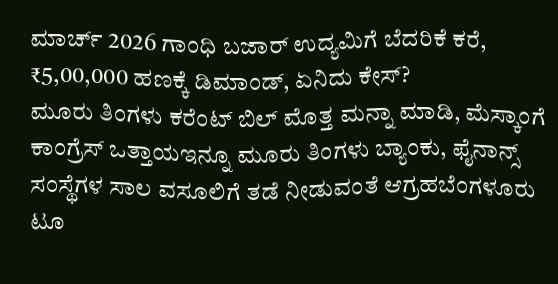ಮಾರ್ಚ್ 2026 ಗಾಂಧಿ ಬಜಾರ್ ಉದ್ಯಮಿಗೆ ಬೆದರಿಕೆ ಕರೆ, ₹5,00,000 ಹಣಕ್ಕೆ ಡಿಮಾಂಡ್, ಏನಿದು ಕೇಸ್?
ಮೂರು ತಿಂಗಳು ಕರೆಂಟ್ ಬಿಲ್ ಮೊತ್ತ ಮನ್ನಾ ಮಾಡಿ, ಮೆಸ್ಕಾಂಗೆ ಕಾಂಗ್ರೆಸ್ ಒತ್ತಾಯಇನ್ನೂ ಮೂರು ತಿಂಗಳು ಬ್ಯಾಂಕು, ಫೈನಾನ್ಸ್ ಸಂಸ್ಥೆಗಳ ಸಾಲ ವಸೂಲಿಗೆ ತಡೆ ನೀಡುವಂತೆ ಆಗ್ರಹಬೆಂಗಳೂರು ಟೂ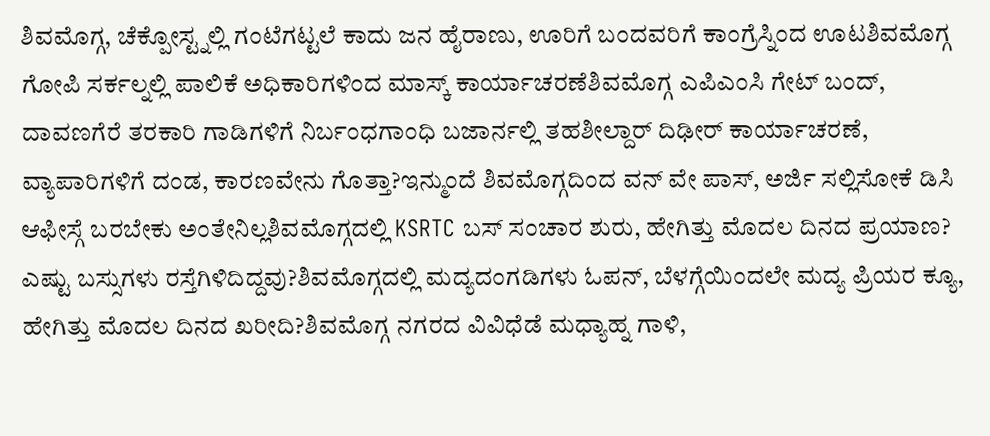ಶಿವಮೊಗ್ಗ, ಚೆಕ್ಪೋಸ್ಟ್ನಲ್ಲಿ ಗಂಟೆಗಟ್ಟಲೆ ಕಾದು ಜನ ಹೈರಾಣು, ಊರಿಗೆ ಬಂದವರಿಗೆ ಕಾಂಗ್ರೆಸ್ನಿಂದ ಊಟಶಿವಮೊಗ್ಗ ಗೋಪಿ ಸರ್ಕಲ್ನಲ್ಲಿ ಪಾಲಿಕೆ ಅಧಿಕಾರಿಗಳಿಂದ ಮಾಸ್ಕ್ ಕಾರ್ಯಾಚರಣೆಶಿವಮೊಗ್ಗ ಎಪಿಎಂಸಿ ಗೇಟ್ ಬಂದ್, ದಾವಣಗೆರೆ ತರಕಾರಿ ಗಾಡಿಗಳಿಗೆ ನಿರ್ಬಂಧಗಾಂಧಿ ಬಜಾರ್ನಲ್ಲಿ ತಹಶೀಲ್ದಾರ್ ದಿಢೀರ್ ಕಾರ್ಯಾಚರಣೆ, ವ್ಯಾಪಾರಿಗಳಿಗೆ ದಂಡ, ಕಾರಣವೇನು ಗೊತ್ತಾ?ಇನ್ಮುಂದೆ ಶಿವಮೊಗ್ಗದಿಂದ ವನ್ ವೇ ಪಾಸ್, ಅರ್ಜಿ ಸಲ್ಲಿಸೋಕೆ ಡಿಸಿ ಆಫೀಸ್ಗೆ ಬರಬೇಕು ಅಂತೇನಿಲ್ಲಶಿವಮೊಗ್ಗದಲ್ಲಿ KSRTC ಬಸ್ ಸಂಚಾರ ಶುರು, ಹೇಗಿತ್ತು ಮೊದಲ ದಿನದ ಪ್ರಯಾಣ? ಎಷ್ಟು ಬಸ್ಸುಗಳು ರಸ್ತೆಗಿಳಿದಿದ್ದವು?ಶಿವಮೊಗ್ಗದಲ್ಲಿ ಮದ್ಯದಂಗಡಿಗಳು ಓಪನ್, ಬೆಳಗ್ಗೆಯಿಂದಲೇ ಮದ್ಯ ಪ್ರಿಯರ ಕ್ಯೂ, ಹೇಗಿತ್ತು ಮೊದಲ ದಿನದ ಖರೀದಿ?ಶಿವಮೊಗ್ಗ ನಗರದ ವಿವಿಧೆಡೆ ಮಧ್ಯಾಹ್ನ ಗಾಳಿ,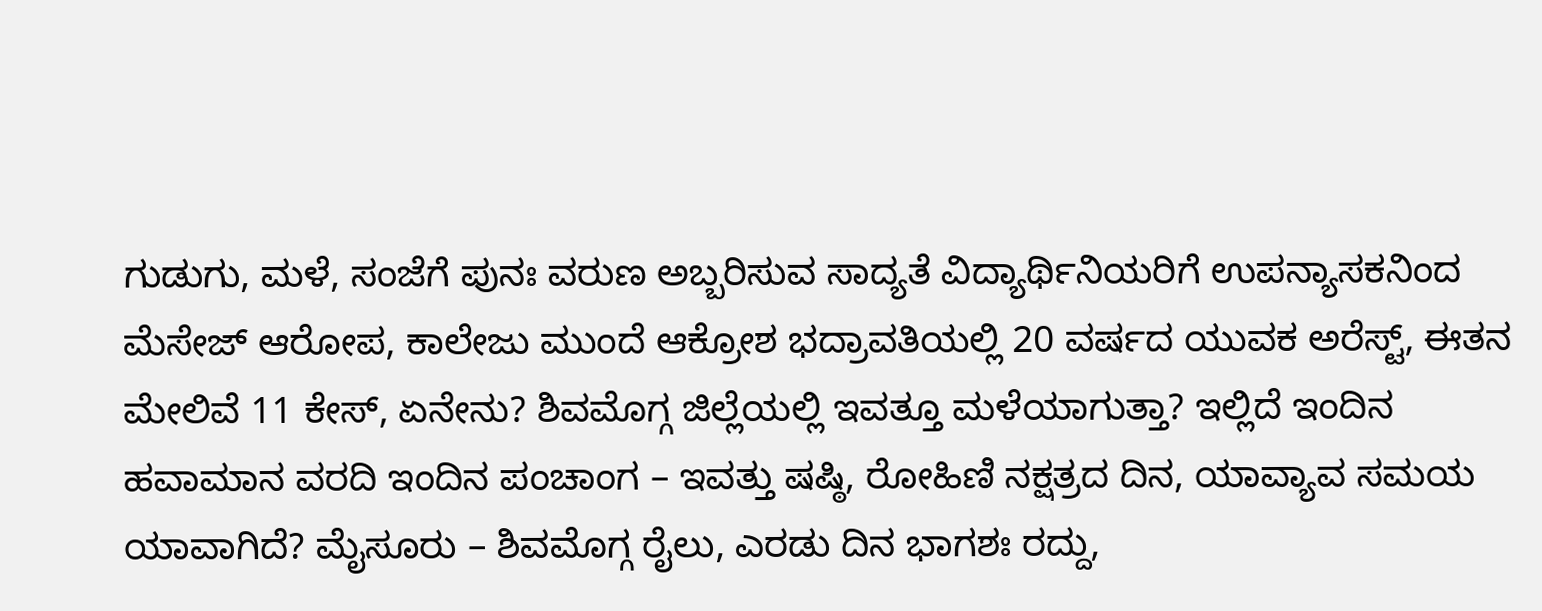ಗುಡುಗು, ಮಳೆ, ಸಂಜೆಗೆ ಪುನಃ ವರುಣ ಅಬ್ಬರಿಸುವ ಸಾದ್ಯತೆ ವಿದ್ಯಾರ್ಥಿನಿಯರಿಗೆ ಉಪನ್ಯಾಸಕನಿಂದ ಮೆಸೇಜ್ ಆರೋಪ, ಕಾಲೇಜು ಮುಂದೆ ಆಕ್ರೋಶ ಭದ್ರಾವತಿಯಲ್ಲಿ 20 ವರ್ಷದ ಯುವಕ ಅರೆಸ್ಟ್, ಈತನ ಮೇಲಿವೆ 11 ಕೇಸ್, ಏನೇನು? ಶಿವಮೊಗ್ಗ ಜಿಲ್ಲೆಯಲ್ಲಿ ಇವತ್ತೂ ಮಳೆಯಾಗುತ್ತಾ? ಇಲ್ಲಿದೆ ಇಂದಿನ ಹವಾಮಾನ ವರದಿ ಇಂದಿನ ಪಂಚಾಂಗ – ಇವತ್ತು ಷಷ್ಠಿ, ರೋಹಿಣಿ ನಕ್ಷತ್ರದ ದಿನ, ಯಾವ್ಯಾವ ಸಮಯ ಯಾವಾಗಿದೆ? ಮೈಸೂರು – ಶಿವಮೊಗ್ಗ ರೈಲು, ಎರಡು ದಿನ ಭಾಗಶಃ ರದ್ದು,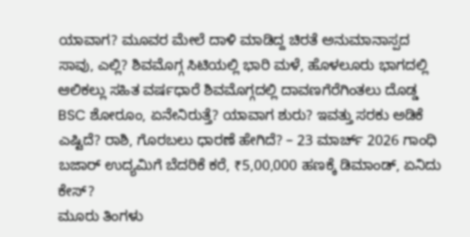ಯಾವಾಗ? ಮೂವರ ಮೇಲೆ ದಾಳಿ ಮಾಡಿದ್ದ ಚಿರತೆ ಅನುಮಾನಾಸ್ಪದ ಸಾವು, ಎಲ್ಲಿ? ಶಿವಮೊಗ್ಗ ಸಿಟಿಯಲ್ಲಿ ಭಾರಿ ಮಳೆ, ಹೊಳಲೂರು ಭಾಗದಲ್ಲಿ ಆಲಿಕಲ್ಲು ಸಹಿತ ವರ್ಷಧಾರೆ ಶಿವಮೊಗ್ಗದಲ್ಲಿ ದಾವಣಗೆರೆಗಿಂತಲು ದೊಡ್ಡ BSC ಶೋರೂಂ, ಏನೇನಿರುತ್ತೆ? ಯಾವಾಗ ಶುರು? ಇವತ್ತು ಸರಕು ಅಡಿಕೆ ಎಷ್ಟಿದೆ? ರಾಶಿ, ಗೊರಬಲು ಧಾರಣೆ ಹೇಗಿದೆ? – 23 ಮಾರ್ಚ್ 2026 ಗಾಂಧಿ ಬಜಾರ್ ಉದ್ಯಮಿಗೆ ಬೆದರಿಕೆ ಕರೆ, ₹5,00,000 ಹಣಕ್ಕೆ ಡಿಮಾಂಡ್, ಏನಿದು ಕೇಸ್?
ಮೂರು ತಿಂಗಳು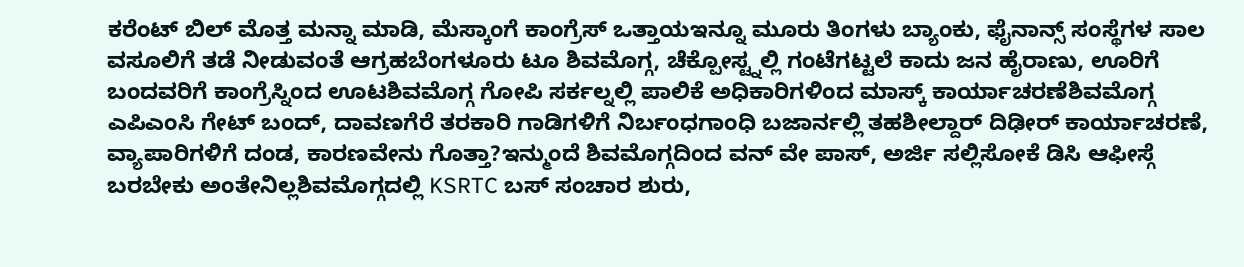ಕರೆಂಟ್ ಬಿಲ್ ಮೊತ್ತ ಮನ್ನಾ ಮಾಡಿ, ಮೆಸ್ಕಾಂಗೆ ಕಾಂಗ್ರೆಸ್ ಒತ್ತಾಯಇನ್ನೂ ಮೂರು ತಿಂಗಳು ಬ್ಯಾಂಕು, ಫೈನಾನ್ಸ್ ಸಂಸ್ಥೆಗಳ ಸಾಲ ವಸೂಲಿಗೆ ತಡೆ ನೀಡುವಂತೆ ಆಗ್ರಹಬೆಂಗಳೂರು ಟೂ ಶಿವಮೊಗ್ಗ, ಚೆಕ್ಪೋಸ್ಟ್ನಲ್ಲಿ ಗಂಟೆಗಟ್ಟಲೆ ಕಾದು ಜನ ಹೈರಾಣು, ಊರಿಗೆ ಬಂದವರಿಗೆ ಕಾಂಗ್ರೆಸ್ನಿಂದ ಊಟಶಿವಮೊಗ್ಗ ಗೋಪಿ ಸರ್ಕಲ್ನಲ್ಲಿ ಪಾಲಿಕೆ ಅಧಿಕಾರಿಗಳಿಂದ ಮಾಸ್ಕ್ ಕಾರ್ಯಾಚರಣೆಶಿವಮೊಗ್ಗ ಎಪಿಎಂಸಿ ಗೇಟ್ ಬಂದ್, ದಾವಣಗೆರೆ ತರಕಾರಿ ಗಾಡಿಗಳಿಗೆ ನಿರ್ಬಂಧಗಾಂಧಿ ಬಜಾರ್ನಲ್ಲಿ ತಹಶೀಲ್ದಾರ್ ದಿಢೀರ್ ಕಾರ್ಯಾಚರಣೆ, ವ್ಯಾಪಾರಿಗಳಿಗೆ ದಂಡ, ಕಾರಣವೇನು ಗೊತ್ತಾ?ಇನ್ಮುಂದೆ ಶಿವಮೊಗ್ಗದಿಂದ ವನ್ ವೇ ಪಾಸ್, ಅರ್ಜಿ ಸಲ್ಲಿಸೋಕೆ ಡಿಸಿ ಆಫೀಸ್ಗೆ ಬರಬೇಕು ಅಂತೇನಿಲ್ಲಶಿವಮೊಗ್ಗದಲ್ಲಿ KSRTC ಬಸ್ ಸಂಚಾರ ಶುರು,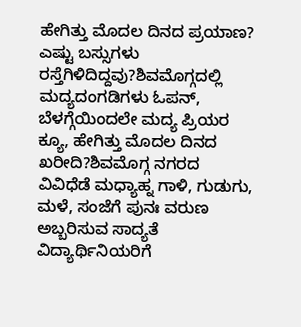ಹೇಗಿತ್ತು ಮೊದಲ ದಿನದ ಪ್ರಯಾಣ? ಎಷ್ಟು ಬಸ್ಸುಗಳು ರಸ್ತೆಗಿಳಿದಿದ್ದವು?ಶಿವಮೊಗ್ಗದಲ್ಲಿ ಮದ್ಯದಂಗಡಿಗಳು ಓಪನ್, ಬೆಳಗ್ಗೆಯಿಂದಲೇ ಮದ್ಯ ಪ್ರಿಯರ ಕ್ಯೂ, ಹೇಗಿತ್ತು ಮೊದಲ ದಿನದ ಖರೀದಿ?ಶಿವಮೊಗ್ಗ ನಗರದ ವಿವಿಧೆಡೆ ಮಧ್ಯಾಹ್ನ ಗಾಳಿ, ಗುಡುಗು, ಮಳೆ, ಸಂಜೆಗೆ ಪುನಃ ವರುಣ ಅಬ್ಬರಿಸುವ ಸಾದ್ಯತೆ ವಿದ್ಯಾರ್ಥಿನಿಯರಿಗೆ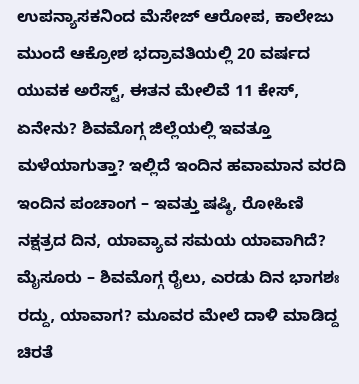ಉಪನ್ಯಾಸಕನಿಂದ ಮೆಸೇಜ್ ಆರೋಪ, ಕಾಲೇಜು ಮುಂದೆ ಆಕ್ರೋಶ ಭದ್ರಾವತಿಯಲ್ಲಿ 20 ವರ್ಷದ ಯುವಕ ಅರೆಸ್ಟ್, ಈತನ ಮೇಲಿವೆ 11 ಕೇಸ್, ಏನೇನು? ಶಿವಮೊಗ್ಗ ಜಿಲ್ಲೆಯಲ್ಲಿ ಇವತ್ತೂ ಮಳೆಯಾಗುತ್ತಾ? ಇಲ್ಲಿದೆ ಇಂದಿನ ಹವಾಮಾನ ವರದಿ ಇಂದಿನ ಪಂಚಾಂಗ – ಇವತ್ತು ಷಷ್ಠಿ, ರೋಹಿಣಿ ನಕ್ಷತ್ರದ ದಿನ, ಯಾವ್ಯಾವ ಸಮಯ ಯಾವಾಗಿದೆ? ಮೈಸೂರು – ಶಿವಮೊಗ್ಗ ರೈಲು, ಎರಡು ದಿನ ಭಾಗಶಃ ರದ್ದು, ಯಾವಾಗ? ಮೂವರ ಮೇಲೆ ದಾಳಿ ಮಾಡಿದ್ದ ಚಿರತೆ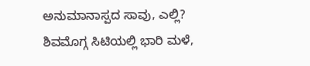ಅನುಮಾನಾಸ್ಪದ ಸಾವು, ಎಲ್ಲಿ? ಶಿವಮೊಗ್ಗ ಸಿಟಿಯಲ್ಲಿ ಭಾರಿ ಮಳೆ,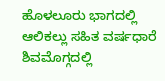ಹೊಳಲೂರು ಭಾಗದಲ್ಲಿ ಆಲಿಕಲ್ಲು ಸಹಿತ ವರ್ಷಧಾರೆ ಶಿವಮೊಗ್ಗದಲ್ಲಿ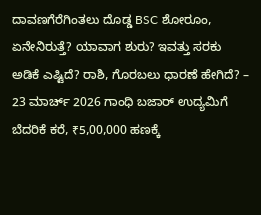ದಾವಣಗೆರೆಗಿಂತಲು ದೊಡ್ಡ BSC ಶೋರೂಂ, ಏನೇನಿರುತ್ತೆ? ಯಾವಾಗ ಶುರು? ಇವತ್ತು ಸರಕು ಅಡಿಕೆ ಎಷ್ಟಿದೆ? ರಾಶಿ, ಗೊರಬಲು ಧಾರಣೆ ಹೇಗಿದೆ? – 23 ಮಾರ್ಚ್ 2026 ಗಾಂಧಿ ಬಜಾರ್ ಉದ್ಯಮಿಗೆ ಬೆದರಿಕೆ ಕರೆ, ₹5,00,000 ಹಣಕ್ಕೆ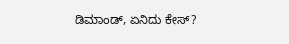ಡಿಮಾಂಡ್, ಏನಿದು ಕೇಸ್?